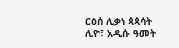ርዕሰ ሊቃነ ጳጳሳት ሊዮ፣ አዲሱ ዓመት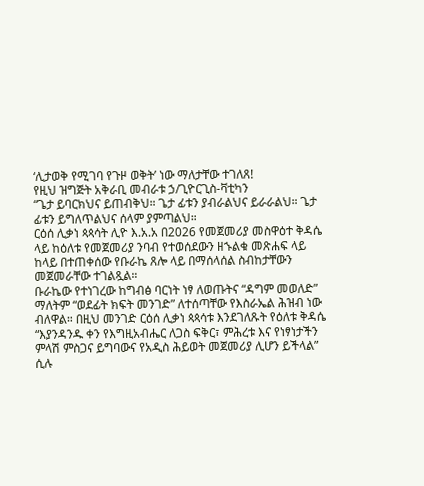‘ሊታወቅ የሚገባ የጉዞ ወቅት’ ነው ማለታቸው ተገለጸ!
የዚህ ዝግጅት አቅራቢ መብራቱ ኃ/ጊዮርጊስ-ቫቲካን
“ጌታ ይባርክህና ይጠብቅህ። ጌታ ፊቱን ያብራልህና ይራራልህ። ጌታ ፊቱን ይግለጥልህና ሰላም ያምጣልህ።
ርዕሰ ሊቃነ ጳጳሳት ሊዮ እ.አ.አ በ2026 የመጀመሪያ መስዋዕተ ቅዳሴ ላይ ከዕለቱ የመጀመሪያ ንባብ የተወሰደውን ዘኁልቁ መጽሐፍ ላይ ከላይ በተጠቀሰው የቡራኬ ጸሎ ላይ በማሰላሰል ስብከታቸውን መጀመራቸው ተገልጿል።
ቡራኬው የተነገረው ከግብፅ ባርነት ነፃ ለወጡትና “ዳግም መወለድ” ማለትም “ወደፊት ክፍት መንገድ” ለተሰጣቸው የእስራኤል ሕዝብ ነው ብለዋል። በዚህ መንገድ ርዕሰ ሊቃነ ጳጳሳቱ እንደገለጹት የዕለቱ ቅዳሴ “እያንዳንዱ ቀን የእግዚአብሔር ለጋስ ፍቅር፣ ምሕረቱ እና የነፃነታችን ምላሽ ምስጋና ይግባውና የአዲስ ሕይወት መጀመሪያ ሊሆን ይችላል” ሲሉ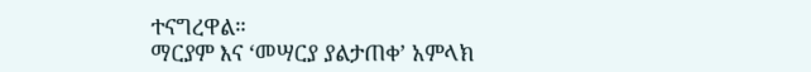ተናግረዋል።
ማርያም እና ‘መሣርያ ያልታጠቀ’ አምላክ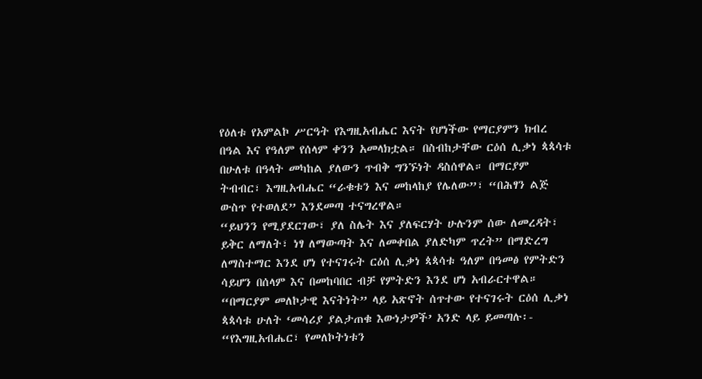የዕለቱ የአምልኮ ሥርዓት የእግዚአብሔር እናት የሆነችው የማርያምን ክብረ በዓል እና የዓለም የሰላም ቀንን አመላክቷል። በስብከታቸው ርዕሰ ሊቃነ ጳጳሳቱ በሁለቱ በዓላት መካከል ያለውን ጥብቅ ግንኙነት ዳስሰዋል። በማርያም ትብብር፣ እግዚአብሔር “ራቁቱን እና መከላከያ የሌለው”፣ “በሕፃን ልጅ ውስጥ የተወለደ” እንደመጣ ተናግረዋል።
“ይህንን የሚያደርገው፣ ያለ ስሌት እና ያለፍርሃት ሁሉንም ሰው ለመረዳት፣ ይቅር ለማለት፣ ነፃ ለማውጣት እና ለመቀበል ያለድካም ጥረት” በማድረግ ለማስተማር እንደ ሆነ የተናገሩት ርዕሰ ሊቃነ ጳጳሳቱ ዓለም በዓመፅ የምትድን ሳይሆን በሰላም እና በመከባበር ብቻ የምትድን እንደ ሆነ አብራርተዋል።
“በማርያም መለኮታዊ እናትነት” ላይ አጽኖት ሰጥተው የተናገሩት ርዕሰ ሊቃነ ጳጳሳቱ ሁለት ‘መሳሪያ ያልታጠቁ እውነታዎች’ አንድ ላይ ይመጣሉ፡- “የእግዚአብሔር፣ የመለኮትነቱን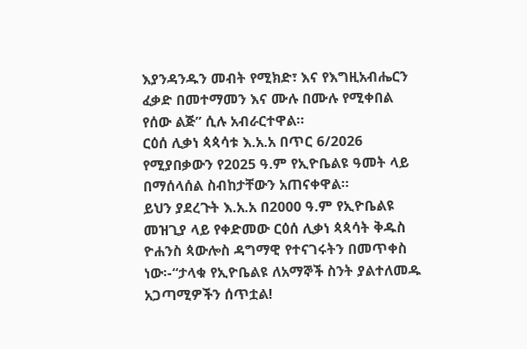እያንዳንዱን መብት የሚክድ፣ እና የእግዚአብሔርን ፈቃድ በመተማመን እና ሙሉ በሙሉ የሚቀበል የሰው ልጅ” ሲሉ አብራርተዋል።
ርዕሰ ሊቃነ ጳጳሳቱ እ.አ.አ በጥር 6/2026 የሚያበቃውን የ2025 ዓ.ም የኢዮቤልዩ ዓመት ላይ በማሰላሰል ስብከታቸውን አጠናቀዋል።
ይህን ያደረጉት እ.አ.አ በ2000 ዓ.ም የኢዮቤልዩ መዝጊያ ላይ የቀድመው ርዕሰ ሊቃነ ጳጳሳት ቅዱስ ዮሐንስ ጳውሎስ ዳግማዊ የተናገሩትን በመጥቀስ ነው፡-“ታላቁ የኢዮቤልዩ ለአማኞች ስንት ያልተለመዱ አጋጣሚዎችን ሰጥቷል!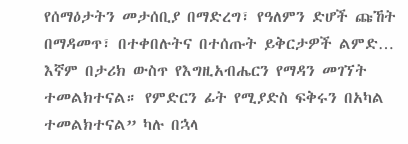የሰማዕታትን መታሰቢያ በማድረግ፣ የዓለምን ድሆች ጩኸት በማዳመጥ፣ በተቀበሉትና በተሰጡት ይቅርታዎች ልምድ… እኛም በታሪክ ውስጥ የእግዚአብሔርን የማዳን መገኘት ተመልክተናል። የምድርን ፊት የሚያድስ ፍቅሩን በአካል ተመልክተናል” ካሉ በኋላ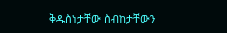ቅዱስነታቸው ስብከታቸውን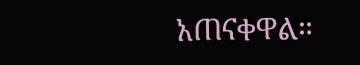አጠናቀዋል።